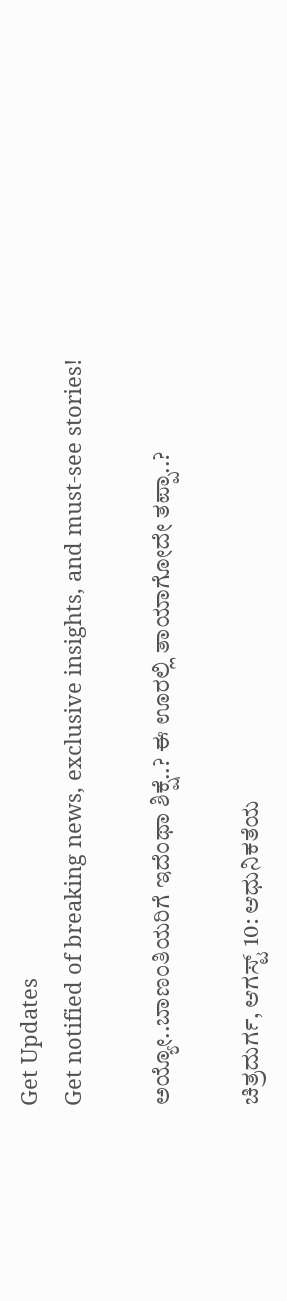Get Updates
Get notified of breaking news, exclusive insights, and must-see stories!

ಅಯ್ಯೋ..ಬಾಣಂತಿಯರಿಗೆ ಇದೆಂಥಾ ಶಿಕ್ಷೆ..? ಈ ಊರಲ್ಲಿ ತಾಯಾಗೋದೇ ತಪ್ಪಾ..?

ಚಿತ್ರದುರ್ಗ, ಆಗಸ್ಟ್‌ 10: ಆಧುನಿಕತೆಯ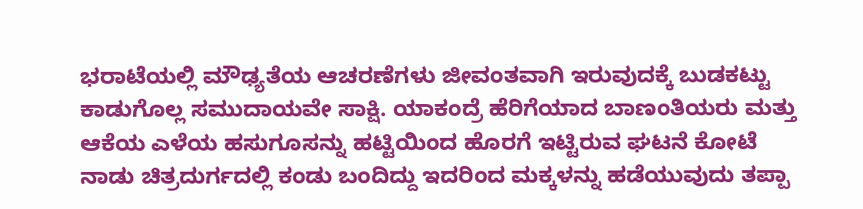ಭರಾಟೆಯಲ್ಲಿ ಮೌಢ್ಯತೆಯ ಆಚರಣೆಗಳು ಜೀವಂತವಾಗಿ ಇರುವುದಕ್ಕೆ ಬುಡಕಟ್ಟು ಕಾಡುಗೊಲ್ಲ ಸಮುದಾಯವೇ ಸಾಕ್ಷಿ. ಯಾಕಂದ್ರೆ ಹೆರಿಗೆಯಾದ ಬಾಣಂತಿಯರು ಮತ್ತು ಆಕೆಯ ಎಳೆಯ ಹಸುಗೂಸನ್ನು ಹಟ್ಟಿಯಿಂದ ಹೊರಗೆ ಇಟ್ಟಿರುವ ಘಟನೆ ಕೋಟೆ ನಾಡು ಚಿತ್ರದುರ್ಗದಲ್ಲಿ ಕಂಡು ಬಂದಿದ್ದು ಇದರಿಂದ ಮಕ್ಕಳನ್ನು ಹಡೆಯುವುದು ತಪ್ಪಾ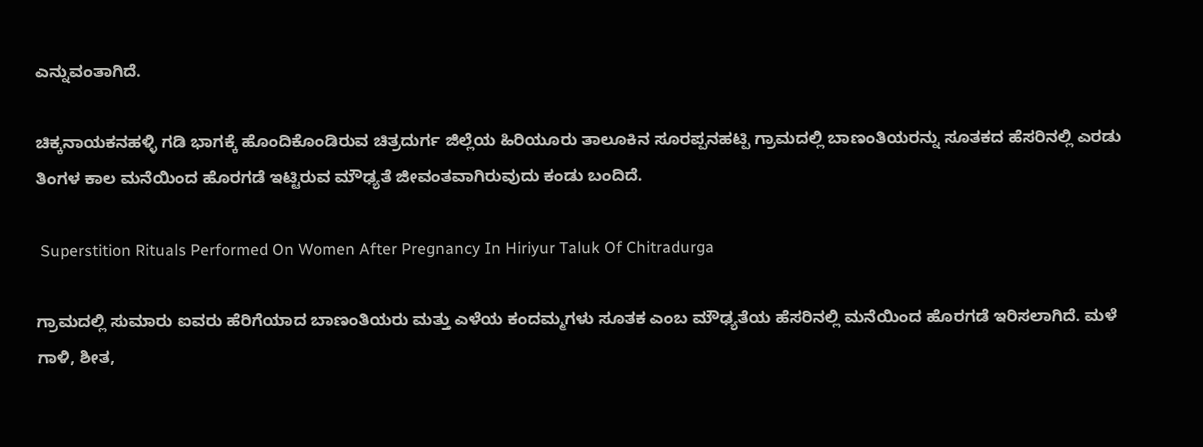ಎನ್ನುವಂತಾಗಿದೆ.

ಚಿಕ್ಕನಾಯಕನಹಳ್ಳಿ ಗಡಿ ಭಾಗಕ್ಕೆ ಹೊಂದಿಕೊಂಡಿರುವ ಚಿತ್ರದುರ್ಗ ಜಿಲ್ಲೆಯ ಹಿರಿಯೂರು ತಾಲೂಕಿನ ಸೂರಪ್ಪನಹಟ್ಪಿ ಗ್ರಾಮದಲ್ಲಿ ಬಾಣಂತಿಯರನ್ನು ಸೂತಕದ ಹೆಸರಿನಲ್ಲಿ ಎರಡು ತಿಂಗಳ ಕಾಲ ಮನೆಯಿಂದ ಹೊರಗಡೆ ಇಟ್ಟಿರುವ ಮೌಢ್ಯತೆ ಜೀವಂತವಾಗಿರುವುದು ಕಂಡು ಬಂದಿದೆ.

 Superstition Rituals Performed On Women After Pregnancy In Hiriyur Taluk Of Chitradurga

ಗ್ರಾಮದಲ್ಲಿ ಸುಮಾರು ಐವರು ಹೆರಿಗೆಯಾದ ಬಾಣಂತಿಯರು ಮತ್ತು ಎಳೆಯ ಕಂದಮ್ಮಗಳು ಸೂತಕ ಎಂಬ ಮೌಢ್ಯತೆಯ ಹೆಸರಿನಲ್ಲಿ ಮನೆಯಿಂದ ಹೊರಗಡೆ ಇರಿಸಲಾಗಿದೆ. ಮಳೆ ಗಾಳಿ, ಶೀತ,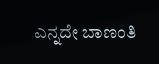ಎನ್ನದೇ ಬಾಣಂತಿ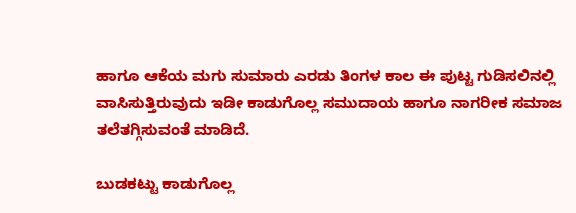ಹಾಗೂ ಆಕೆಯ ಮಗು ಸುಮಾರು ಎರಡು ತಿಂಗಳ ಕಾಲ ಈ ಪುಟ್ಟ ಗುಡಿಸಲಿನಲ್ಲಿ ವಾಸಿಸುತ್ತಿರುವುದು ಇಡೀ ಕಾಡುಗೊಲ್ಲ ಸಮುದಾಯ ಹಾಗೂ ನಾಗರೀಕ ಸಮಾಜ ತಲೆತಗ್ಗಿಸುವಂತೆ ಮಾಡಿದೆ.

ಬುಡಕಟ್ಟು ಕಾಡುಗೊಲ್ಲ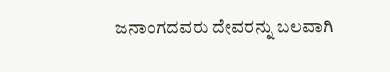ಜನಾಂಗದವರು ದೇವರನ್ನು ಬಲವಾಗಿ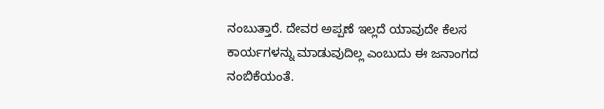ನಂಬುತ್ತಾರೆ. ದೇವರ ಅಪ್ಪಣೆ ಇಲ್ಲದೆ ಯಾವುದೇ ಕೆಲಸ ಕಾರ್ಯಗಳನ್ನು ಮಾಡುವುದಿಲ್ಲ ಎಂಬುದು ಈ ಜನಾಂಗದ ನಂಬಿಕೆಯಂತೆ.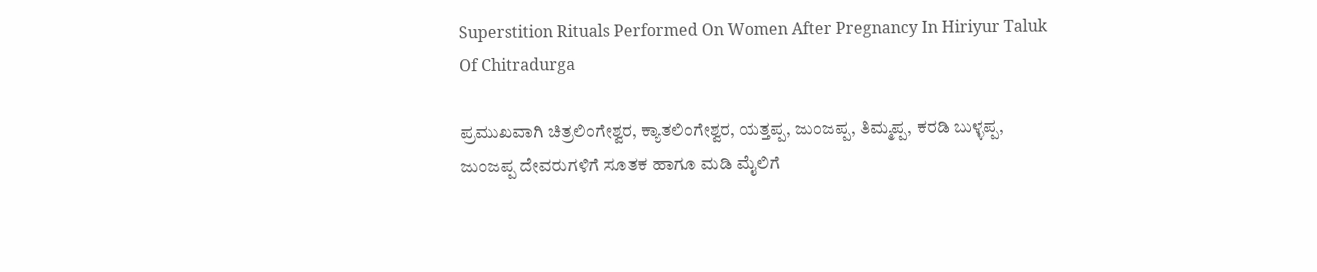Superstition Rituals Performed On Women After Pregnancy In Hiriyur Taluk Of Chitradurga

ಪ್ರಮುಖವಾಗಿ ಚಿತ್ರಲಿಂಗೇಶ್ವರ, ಕ್ಯಾತಲಿಂಗೇಶ್ವರ, ಯತ್ತಪ್ಪ, ಜುಂಜಪ್ಪ, ತಿಮ್ಮಪ್ಪ, ಕರಡಿ ಬುಳ್ಳಪ್ಪ, ಜುಂಜಪ್ಪ ದೇವರುಗಳಿಗೆ ಸೂತಕ ಹಾಗೂ ಮಡಿ ಮೈಲಿಗೆ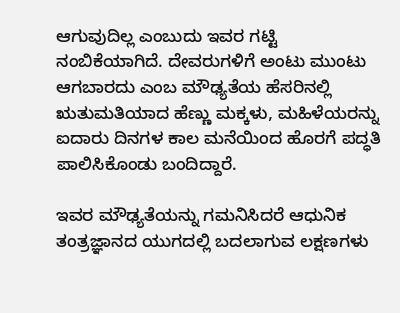ಆಗುವುದಿಲ್ಲ ಎಂಬುದು ಇವರ ಗಟ್ಟಿ ನಂಬಿಕೆಯಾಗಿದೆ. ದೇವರುಗಳಿಗೆ ಅಂಟು ಮುಂಟು ಆಗಬಾರದು ಎಂಬ ಮೌಢ್ಯತೆಯ ಹೆಸರಿನಲ್ಲಿ ಋತುಮತಿಯಾದ ಹೆಣ್ಣು ಮಕ್ಕಳು, ಮಹಿಳೆಯರನ್ನು ಐದಾರು ದಿನಗಳ ಕಾಲ ಮನೆಯಿಂದ ಹೊರಗೆ ಪದ್ಧತಿ ಪಾಲಿಸಿಕೊಂಡು ಬಂದಿದ್ದಾರೆ.

ಇವರ ಮೌಢ್ಯತೆಯನ್ನು ಗಮನಿಸಿದರೆ ಆಧುನಿಕ ತಂತ್ರಜ್ಞಾನದ ಯುಗದಲ್ಲಿ ಬದಲಾಗುವ ಲಕ್ಷಣಗಳು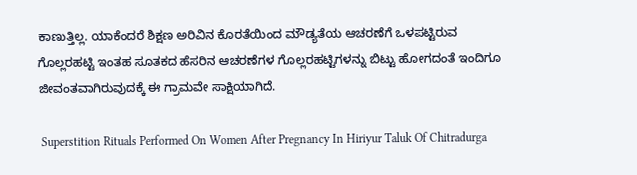ಕಾಣುತ್ತಿಲ್ಲ. ಯಾಕೆಂದರೆ ಶಿಕ್ಷಣ ಅರಿವಿನ ಕೊರತೆಯಿಂದ ಮೌಡ್ಯತೆಯ ಆಚರಣೆಗೆ ಒಳಪಟ್ಟಿರುವ ಗೊಲ್ಲರಹಟ್ಟಿ ಇಂತಹ ಸೂತಕದ ಹೆಸರಿನ ಆಚರಣೆಗಳ ಗೊಲ್ಲರಹಟ್ಟಿಗಳನ್ನು ಬಿಟ್ಟು ಹೋಗದಂತೆ ಇಂದಿಗೂ ಜೀವಂತವಾಗಿರುವುದಕ್ಕೆ ಈ ಗ್ರಾಮವೇ ಸಾಕ್ಷಿಯಾಗಿದೆ.

 Superstition Rituals Performed On Women After Pregnancy In Hiriyur Taluk Of Chitradurga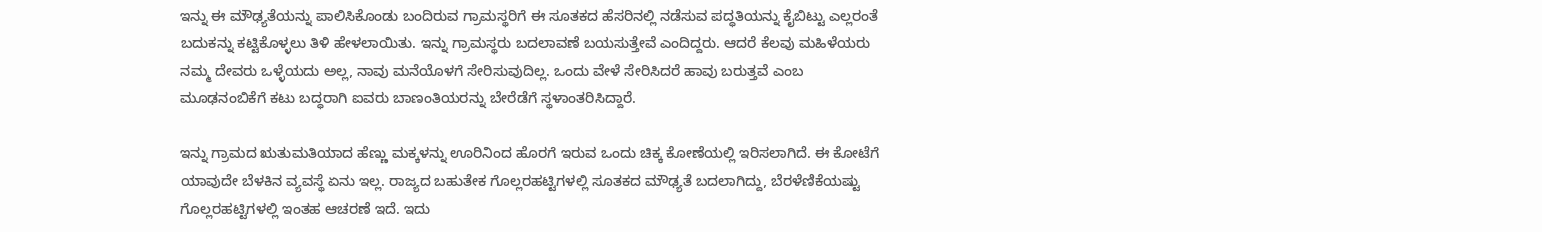ಇನ್ನು ಈ ಮೌಢ್ಯತೆಯನ್ನು ಪಾಲಿಸಿಕೊಂಡು ಬಂದಿರುವ ಗ್ರಾಮಸ್ಥರಿಗೆ ಈ ಸೂತಕದ ಹೆಸರಿನಲ್ಲಿ ನಡೆಸುವ ಪದ್ಧತಿಯನ್ನು ಕೈಬಿಟ್ಟು ಎಲ್ಲರಂತೆ ಬದುಕನ್ನು ಕಟ್ಟಿಕೊಳ್ಳಲು ತಿಳಿ ಹೇಳಲಾಯಿತು. ಇನ್ನು ಗ್ರಾಮಸ್ಥರು ಬದಲಾವಣೆ ಬಯಸುತ್ತೇವೆ ಎಂದಿದ್ದರು. ಆದರೆ ಕೆಲವು ಮಹಿಳೆಯರು ನಮ್ಮ ದೇವರು ಒಳ್ಳೆಯದು ಅಲ್ಲ, ನಾವು ಮನೆಯೊಳಗೆ ಸೇರಿಸುವುದಿಲ್ಲ. ಒಂದು ವೇಳೆ ಸೇರಿಸಿದರೆ ಹಾವು ಬರುತ್ತವೆ ಎಂಬ ಮೂಢನಂಬಿಕೆಗೆ ಕಟು ಬದ್ಧರಾಗಿ ಐವರು ಬಾಣಂತಿಯರನ್ನು ಬೇರೆಡೆಗೆ ಸ್ಥಳಾಂತರಿಸಿದ್ದಾರೆ.

ಇನ್ನು ಗ್ರಾಮದ ಋತುಮತಿಯಾದ ಹೆಣ್ಣು ಮಕ್ಕಳನ್ನು ಊರಿನಿಂದ ಹೊರಗೆ ಇರುವ ಒಂದು ಚಿಕ್ಕ ಕೋಣೆಯಲ್ಲಿ ಇರಿಸಲಾಗಿದೆ. ಈ ಕೋಟೆಗೆ ಯಾವುದೇ ಬೆಳಕಿನ ವ್ಯವಸ್ಥೆ ಏನು ಇಲ್ಲ. ರಾಜ್ಯದ ಬಹುತೇಕ ಗೊಲ್ಲರಹಟ್ಟಿಗಳಲ್ಲಿ ಸೂತಕದ ಮೌಢ್ಯತೆ ಬದಲಾಗಿದ್ದು, ಬೆರಳೆಣಿಕೆಯಷ್ಟು ಗೊಲ್ಲರಹಟ್ಟಿಗಳಲ್ಲಿ ಇಂತಹ ಆಚರಣೆ ಇದೆ. ಇದು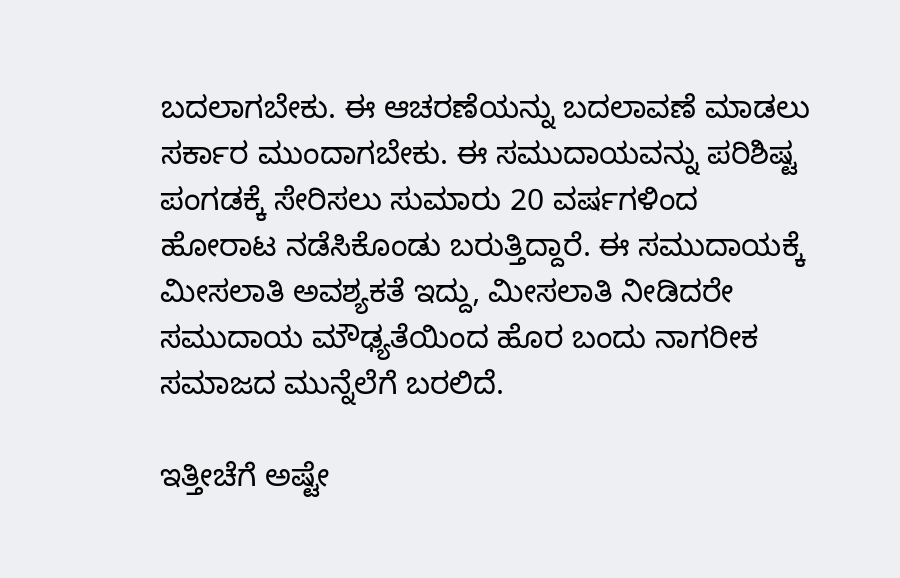ಬದಲಾಗಬೇಕು. ಈ ಆಚರಣೆಯನ್ನು ಬದಲಾವಣೆ ಮಾಡಲು ಸರ್ಕಾರ ಮುಂದಾಗಬೇಕು. ಈ ಸಮುದಾಯವನ್ನು ಪರಿಶಿಷ್ಟ ಪಂಗಡಕ್ಕೆ ಸೇರಿಸಲು ಸುಮಾರು 20 ವರ್ಷಗಳಿಂದ ಹೋರಾಟ ನಡೆಸಿಕೊಂಡು ಬರುತ್ತಿದ್ದಾರೆ. ಈ ಸಮುದಾಯಕ್ಕೆ ಮೀಸಲಾತಿ ಅವಶ್ಯಕತೆ ಇದ್ದು, ಮೀಸಲಾತಿ ನೀಡಿದರೇ ಸಮುದಾಯ ಮೌಢ್ಯತೆಯಿಂದ ಹೊರ ಬಂದು ನಾಗರೀಕ ಸಮಾಜದ ಮುನ್ನೆಲೆಗೆ ಬರಲಿದೆ.

ಇತ್ತೀಚೆಗೆ ಅಷ್ಟೇ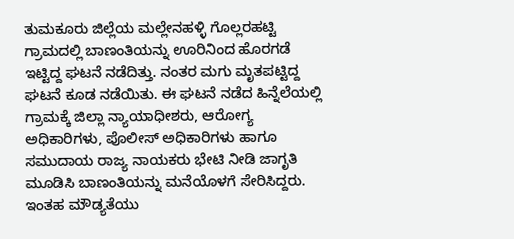ತುಮಕೂರು ಜಿಲ್ಲೆಯ ಮಲ್ಲೇನಹಳ್ಳಿ ಗೊಲ್ಲರಹಟ್ಟಿ ಗ್ರಾಮದಲ್ಲಿ ಬಾಣಂತಿಯನ್ನು ಊರಿನಿಂದ ಹೊರಗಡೆ ಇಟ್ಟಿದ್ದ ಘಟನೆ ನಡೆದಿತ್ತು. ನಂತರ ಮಗು ಮೃತಪಟ್ಟಿದ್ದ ಘಟನೆ ಕೂಡ ನಡೆಯಿತು. ಈ ಘಟನೆ ನಡೆದ ಹಿನ್ನೆಲೆಯಲ್ಲಿ ಗ್ರಾಮಕ್ಕೆ ಜಿಲ್ಲಾ ನ್ಯಾಯಾಧೀಶರು, ಆರೋಗ್ಯ ಅಧಿಕಾರಿಗಳು, ಪೊಲೀಸ್ ಅಧಿಕಾರಿಗಳು ಹಾಗೂ ಸಮುದಾಯ ರಾಜ್ಯ ನಾಯಕರು ಭೇಟಿ ನೀಡಿ ಜಾಗೃತಿ ಮೂಡಿಸಿ ಬಾಣಂತಿಯನ್ನು ಮನೆಯೊಳಗೆ ಸೇರಿಸಿದ್ದರು. ಇಂತಹ ಮೌಡ್ಯತೆಯು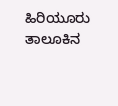ಹಿರಿಯೂರು ತಾಲೂಕಿನ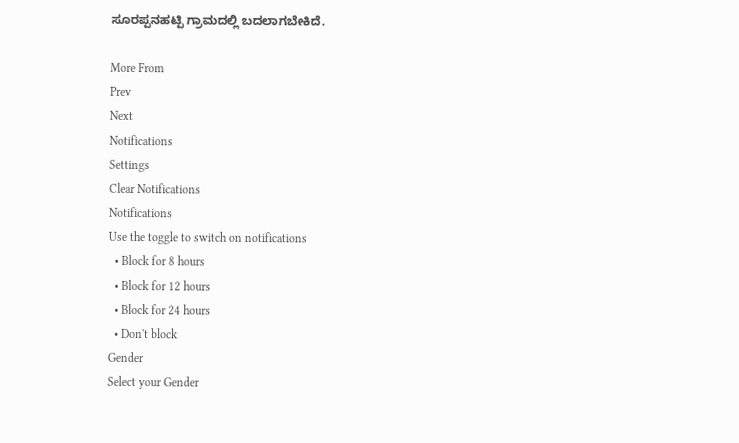ಸೂರಪ್ಪನಹಟ್ಪಿ ಗ್ರಾಮದಲ್ಲಿ ಬದಲಾಗಬೇಕಿದೆ.

More From
Prev
Next
Notifications
Settings
Clear Notifications
Notifications
Use the toggle to switch on notifications
  • Block for 8 hours
  • Block for 12 hours
  • Block for 24 hours
  • Don't block
Gender
Select your Gender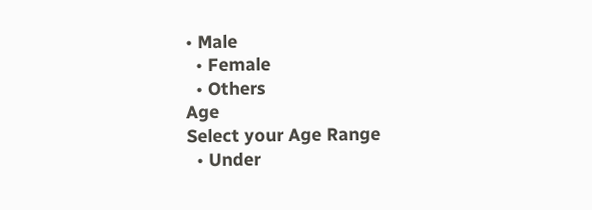• Male
  • Female
  • Others
Age
Select your Age Range
  • Under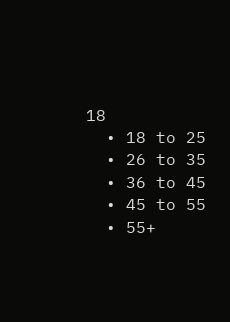18
  • 18 to 25
  • 26 to 35
  • 36 to 45
  • 45 to 55
  • 55+